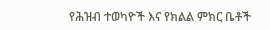የሕዝብ ተወካዮች እና የክልል ምክር ቤቶች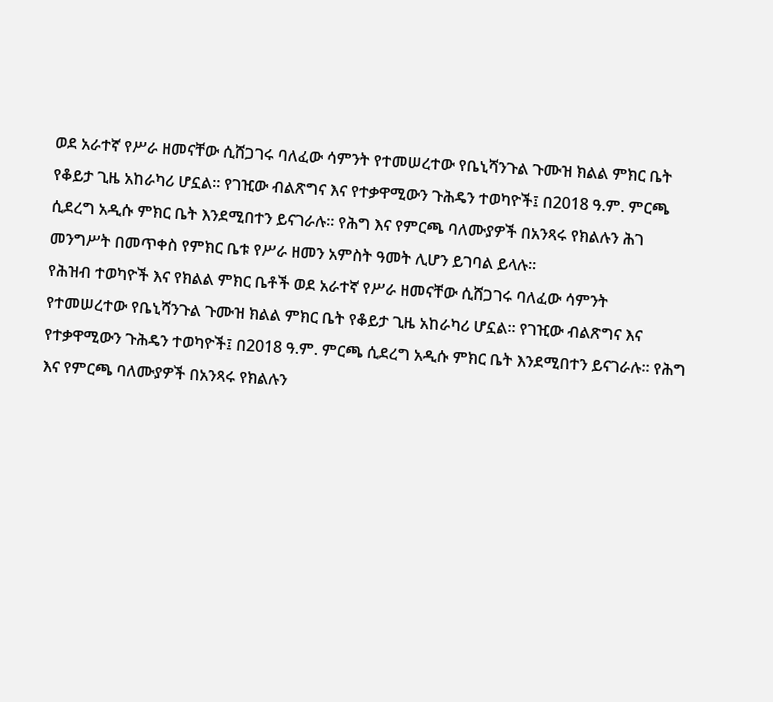ወደ አራተኛ የሥራ ዘመናቸው ሲሸጋገሩ ባለፈው ሳምንት የተመሠረተው የቤኒሻንጉል ጉሙዝ ክልል ምክር ቤት የቆይታ ጊዜ አከራካሪ ሆኗል። የገዢው ብልጽግና እና የተቃዋሚውን ጉሕዴን ተወካዮች፤ በ2018 ዓ.ም. ምርጫ ሲደረግ አዲሱ ምክር ቤት እንደሚበተን ይናገራሉ። የሕግ እና የምርጫ ባለሙያዎች በአንጻሩ የክልሉን ሕገ መንግሥት በመጥቀስ የምክር ቤቱ የሥራ ዘመን አምስት ዓመት ሊሆን ይገባል ይላሉ።
የሕዝብ ተወካዮች እና የክልል ምክር ቤቶች ወደ አራተኛ የሥራ ዘመናቸው ሲሸጋገሩ ባለፈው ሳምንት የተመሠረተው የቤኒሻንጉል ጉሙዝ ክልል ምክር ቤት የቆይታ ጊዜ አከራካሪ ሆኗል። የገዢው ብልጽግና እና የተቃዋሚውን ጉሕዴን ተወካዮች፤ በ2018 ዓ.ም. ምርጫ ሲደረግ አዲሱ ምክር ቤት እንደሚበተን ይናገራሉ። የሕግ እና የምርጫ ባለሙያዎች በአንጻሩ የክልሉን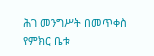ሕገ መንግሥት በመጥቀስ የምክር ቤቱ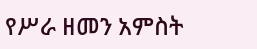የሥራ ዘመን አምስት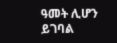ዓመት ሊሆን ይገባል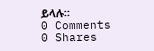ይላሉ።
0 Comments
0 Shares